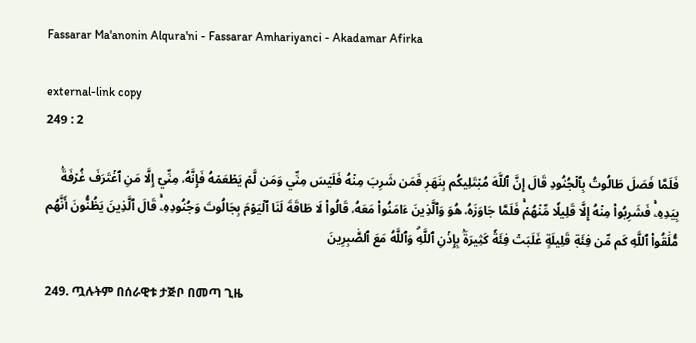Fassarar Ma'anonin Alqura'ni - Fassarar Amhariyanci - Akadamar Afirka

external-link copy
249 : 2

فَلَمَّا فَصَلَ طَالُوتُ بِٱلۡجُنُودِ قَالَ إِنَّ ٱللَّهَ مُبۡتَلِيكُم بِنَهَرٖ فَمَن شَرِبَ مِنۡهُ فَلَيۡسَ مِنِّي وَمَن لَّمۡ يَطۡعَمۡهُ فَإِنَّهُۥ مِنِّيٓ إِلَّا مَنِ ٱغۡتَرَفَ غُرۡفَةَۢ بِيَدِهِۦۚ فَشَرِبُواْ مِنۡهُ إِلَّا قَلِيلٗا مِّنۡهُمۡۚ فَلَمَّا جَاوَزَهُۥ هُوَ وَٱلَّذِينَ ءَامَنُواْ مَعَهُۥ قَالُواْ لَا طَاقَةَ لَنَا ٱلۡيَوۡمَ بِجَالُوتَ وَجُنُودِهِۦۚ قَالَ ٱلَّذِينَ يَظُنُّونَ أَنَّهُم مُّلَٰقُواْ ٱللَّهِ كَم مِّن فِئَةٖ قَلِيلَةٍ غَلَبَتۡ فِئَةٗ كَثِيرَةَۢ بِإِذۡنِ ٱللَّهِۗ وَٱللَّهُ مَعَ ٱلصَّٰبِرِينَ

249. ጧሉትም በሰራዊቱ ታጅቦ በመጣ ጊዜ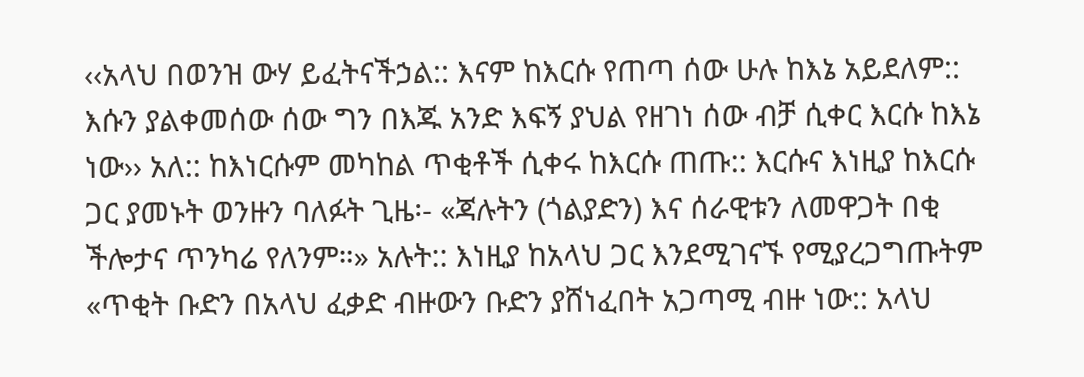‹‹አላህ በወንዝ ውሃ ይፈትናችኃል:: እናም ከእርሱ የጠጣ ሰው ሁሉ ከእኔ አይደለም:: እሱን ያልቀመሰው ሰው ግን በእጁ አንድ እፍኝ ያህል የዘገነ ሰው ብቻ ሲቀር እርሱ ከእኔ ነው›› አለ:: ከእነርሱም መካከል ጥቂቶች ሲቀሩ ከእርሱ ጠጡ:: እርሱና እነዚያ ከእርሱ ጋር ያመኑት ወንዙን ባለፉት ጊዜ፡- «ጃሉትን (ጎልያድን) እና ሰራዊቱን ለመዋጋት በቂ ችሎታና ጥንካሬ የለንም።» አሉት:: እነዚያ ከአላህ ጋር እንደሚገናኙ የሚያረጋግጡትም «ጥቂት ቡድን በአላህ ፈቃድ ብዙውን ቡድን ያሸነፈበት አጋጣሚ ብዙ ነው:: አላህ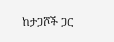ከታጋሾች ጋር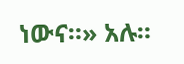ነውና።» አሉ።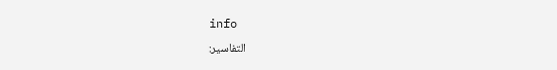info
التفاسير: